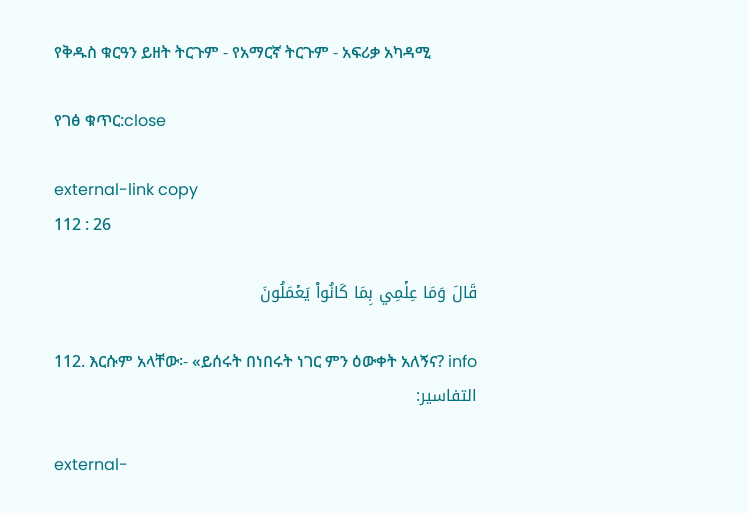የቅዱስ ቁርዓን ይዘት ትርጉም - የአማርኛ ትርጉም ‐ አፍሪቃ አካዳሚ

የገፅ ቁጥር:close

external-link copy
112 : 26

قَالَ وَمَا عِلۡمِي بِمَا كَانُواْ يَعۡمَلُونَ

112. እርሱም አላቸው፡- «ይሰሩት በነበሩት ነገር ምን ዕውቀት አለኝና? info
التفاسير:

external-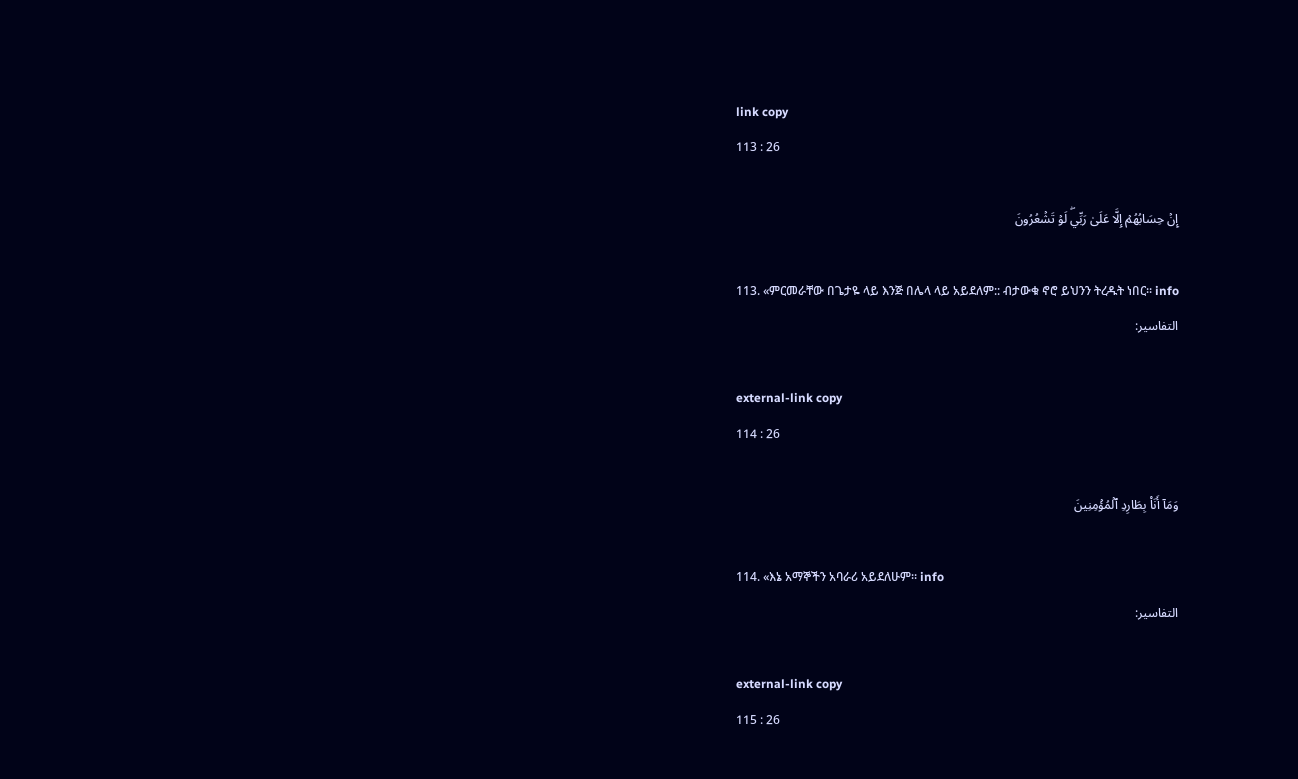link copy
113 : 26

إِنۡ حِسَابُهُمۡ إِلَّا عَلَىٰ رَبِّيۖ لَوۡ تَشۡعُرُونَ

113. «ምርመራቸው በጌታዬ ላይ እንጅ በሌላ ላይ አይደለም:: ብታውቁ ኖሮ ይህንን ትረዱት ነበር። info
التفاسير:

external-link copy
114 : 26

وَمَآ أَنَا۠ بِطَارِدِ ٱلۡمُؤۡمِنِينَ

114. «እኔ አማኞችን አባራሪ አይደለሁም። info
التفاسير:

external-link copy
115 : 26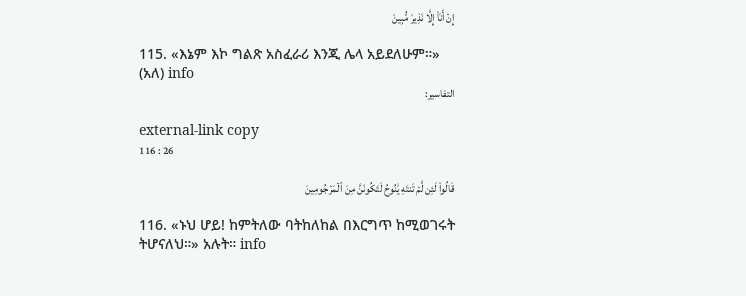إِنۡ أَنَا۠ إِلَّا نَذِيرٞ مُّبِينٞ

115. «እኔም እኮ ግልጽ አስፈራሪ እንጂ ሌላ አይደለሁም።» (አለ) info
التفاسير:

external-link copy
116 : 26

قَالُواْ لَئِن لَّمۡ تَنتَهِ يَٰنُوحُ لَتَكُونَنَّ مِنَ ٱلۡمَرۡجُومِينَ

116. «ኑህ ሆይ! ከምትለው ባትከለከል በእርግጥ ከሚወገሩት ትሆናለህ።» አሉት። info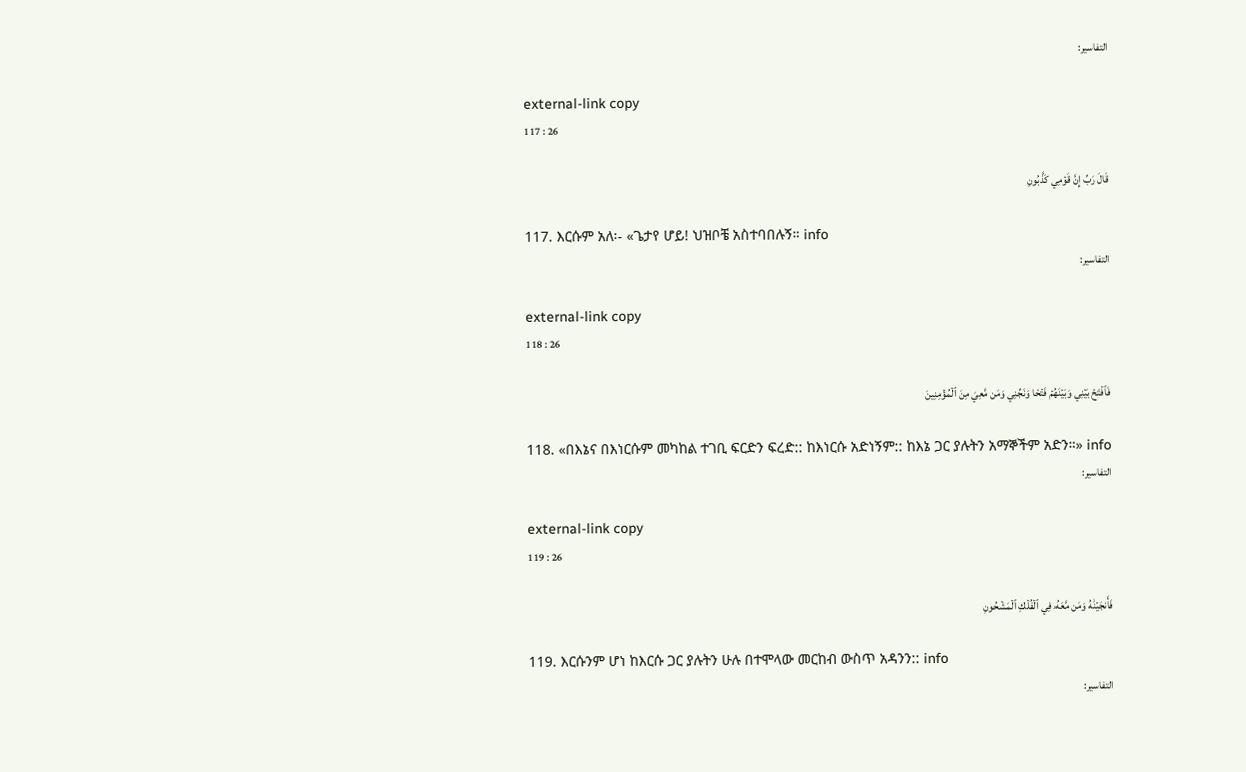التفاسير:

external-link copy
117 : 26

قَالَ رَبِّ إِنَّ قَوۡمِي كَذَّبُونِ

117. እርሱም አለ፡- «ጌታየ ሆይ! ህዝቦቼ አስተባበሉኝ። info
التفاسير:

external-link copy
118 : 26

فَٱفۡتَحۡ بَيۡنِي وَبَيۡنَهُمۡ فَتۡحٗا وَنَجِّنِي وَمَن مَّعِيَ مِنَ ٱلۡمُؤۡمِنِينَ

118. «በእኔና በእነርሱም መካከል ተገቢ ፍርድን ፍረድ:: ከእነርሱ አድነኝም:: ከእኔ ጋር ያሉትን አማኞችም አድን።» info
التفاسير:

external-link copy
119 : 26

فَأَنجَيۡنَٰهُ وَمَن مَّعَهُۥ فِي ٱلۡفُلۡكِ ٱلۡمَشۡحُونِ

119. እርሱንም ሆነ ከእርሱ ጋር ያሉትን ሁሉ በተሞላው መርከብ ውስጥ አዳንን:: info
التفاسير: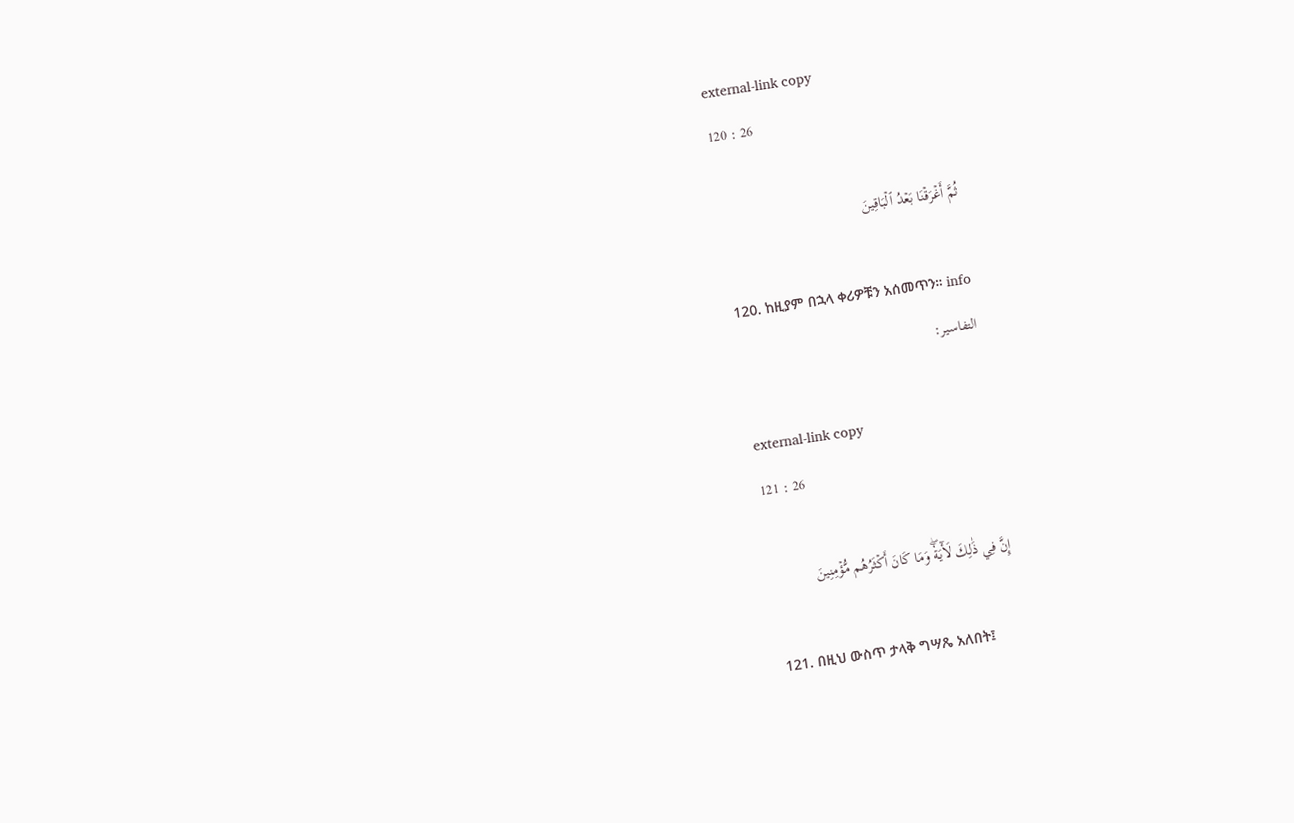external-link copy
120 : 26

ثُمَّ أَغۡرَقۡنَا بَعۡدُ ٱلۡبَاقِينَ

120. ከዚያም በኋላ ቀሪዎቹን አሰመጥን። info
التفاسير:

external-link copy
121 : 26

إِنَّ فِي ذَٰلِكَ لَأٓيَةٗۖ وَمَا كَانَ أَكۡثَرُهُم مُّؤۡمِنِينَ

121. በዚህ ውስጥ ታላቅ ግሣጼ አለበት፤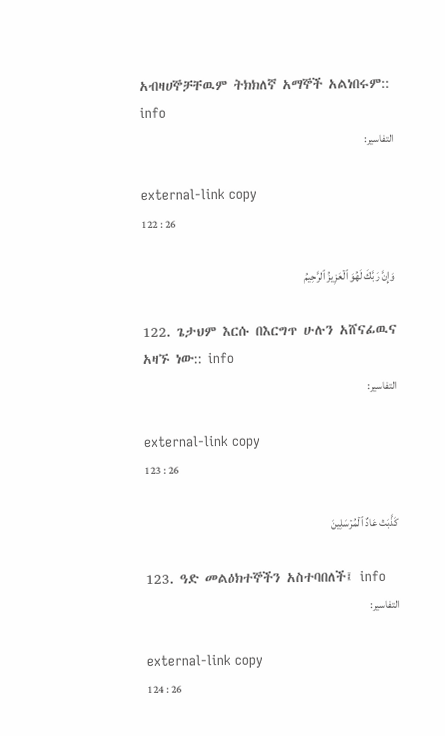አብዛሀኞቻቸዉም ትክክለኛ አማኞች አልነበሩም:: info
التفاسير:

external-link copy
122 : 26

وَإِنَّ رَبَّكَ لَهُوَ ٱلۡعَزِيزُ ٱلرَّحِيمُ

122. ጌታህም እርሱ በእርግጥ ሁሉን አሸናፊዉና አዛኙ ነው:: info
التفاسير:

external-link copy
123 : 26

كَذَّبَتۡ عَادٌ ٱلۡمُرۡسَلِينَ

123. ዓድ መልዕክተኞችን አስተባበለች፤ info
التفاسير:

external-link copy
124 : 26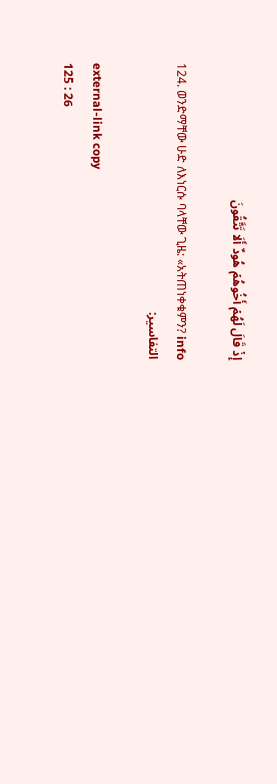إِذۡ قَالَ لَهُمۡ أَخُوهُمۡ هُودٌ أَلَا تَتَّقُونَ

124. ወንድማቸው ሁድ ለእነርሱ ባላቸው ጊዜ: «አትጠነቀቁምን? info
التفاسير:

external-link copy
125 : 26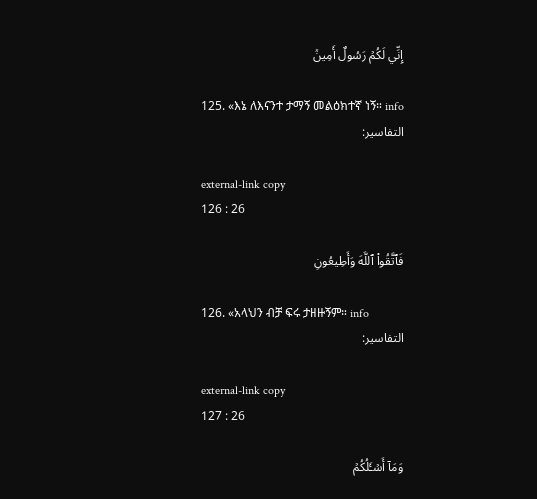إِنِّي لَكُمۡ رَسُولٌ أَمِينٞ

125. «እኔ ለእናንተ ታማኝ መልዕክተኛ ነኝ። info
التفاسير:

external-link copy
126 : 26

فَٱتَّقُواْ ٱللَّهَ وَأَطِيعُونِ

126. «አላህን ብቻ ፍሩ ታዘዙኝም። info
التفاسير:

external-link copy
127 : 26

وَمَآ أَسۡـَٔلُكُمۡ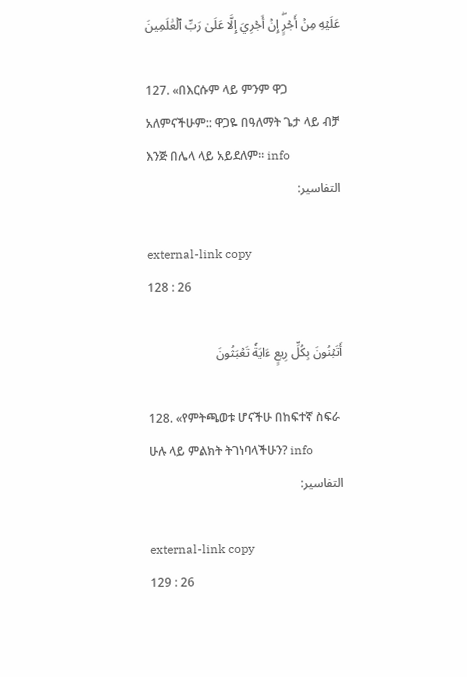عَلَيۡهِ مِنۡ أَجۡرٍۖ إِنۡ أَجۡرِيَ إِلَّا عَلَىٰ رَبِّ ٱلۡعَٰلَمِينَ

127. «በእርሱም ላይ ምንም ዋጋ አለምናችሁም:: ዋጋዬ በዓለማት ጌታ ላይ ብቻ እንጅ በሌላ ላይ አይደለም። info
التفاسير:

external-link copy
128 : 26

أَتَبۡنُونَ بِكُلِّ رِيعٍ ءَايَةٗ تَعۡبَثُونَ

128. «የምትጫወቱ ሆናችሁ በከፍተኛ ስፍራ ሁሉ ላይ ምልክት ትገነባላችሁን? info
التفاسير:

external-link copy
129 : 26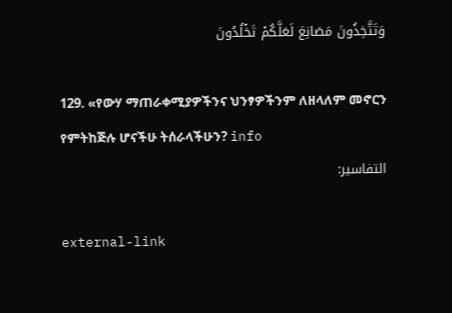وَتَتَّخِذُونَ مَصَانِعَ لَعَلَّكُمۡ تَخۡلُدُونَ

129. «የውሃ ማጠራቀሚያዎችንና ህንፃዎችንም ለዘላለም መኖርን የምትከጅሉ ሆናችሁ ትሰራላችሁን? info
التفاسير:

external-link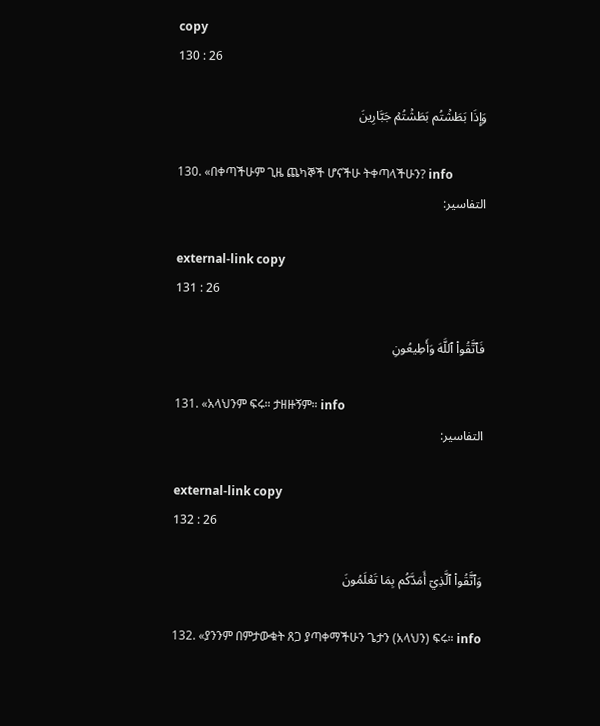copy
130 : 26

وَإِذَا بَطَشۡتُم بَطَشۡتُمۡ جَبَّارِينَ

130. «በቀጣችሁም ጊዜ ጨካኞች ሆናችሁ ትቀጣላችሁን? info
التفاسير:

external-link copy
131 : 26

فَٱتَّقُواْ ٱللَّهَ وَأَطِيعُونِ

131. «አላህንም ፍሩ። ታዘዙኝም። info
التفاسير:

external-link copy
132 : 26

وَٱتَّقُواْ ٱلَّذِيٓ أَمَدَّكُم بِمَا تَعۡلَمُونَ

132. «ያንንም በምታውቁት ጸጋ ያጣቀማችሁን ጌታን (አላህን) ፍሩ። info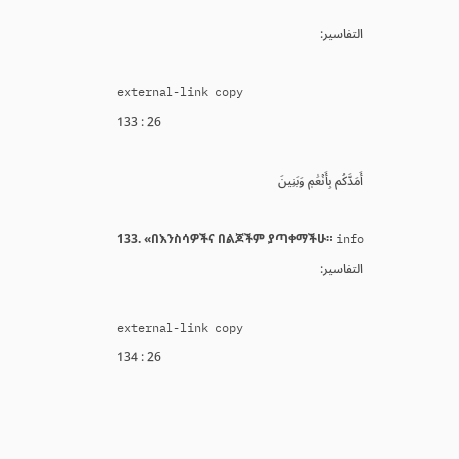التفاسير:

external-link copy
133 : 26

أَمَدَّكُم بِأَنۡعَٰمٖ وَبَنِينَ

133. «በእንስሳዎችና በልጆችም ያጣቀማችሁ። info
التفاسير:

external-link copy
134 : 26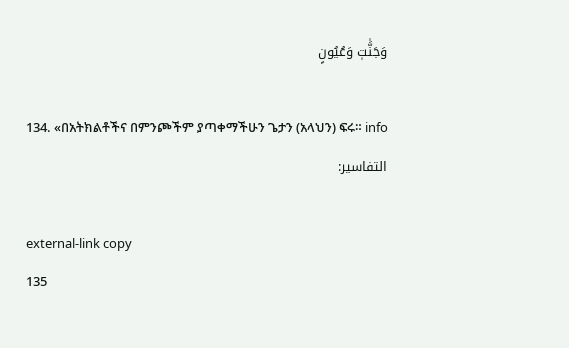وَجَنَّٰتٖ وَعُيُونٍ

134. «በአትክልቶችና በምንጮችም ያጣቀማችሁን ጌታን (አላህን) ፍሩ። info
التفاسير:

external-link copy
135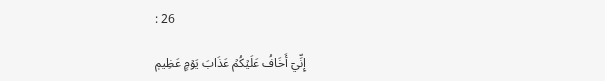: 26

إِنِّيٓ أَخَافُ عَلَيۡكُمۡ عَذَابَ يَوۡمٍ عَظِيمٖ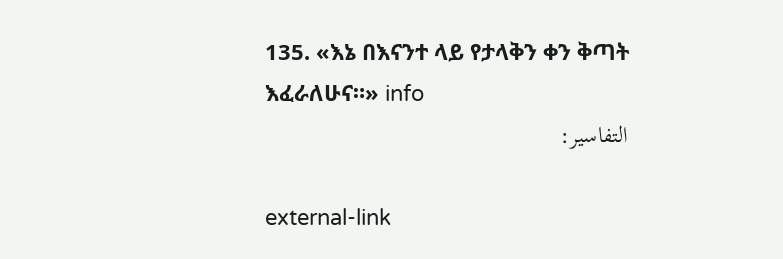135. «እኔ በእናንተ ላይ የታላቅን ቀን ቅጣት እፈራለሁና።» info
التفاسير:

external-link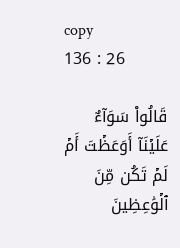copy
136 : 26

قَالُواْ سَوَآءٌ عَلَيۡنَآ أَوَعَظۡتَ أَمۡ لَمۡ تَكُن مِّنَ ٱلۡوَٰعِظِينَ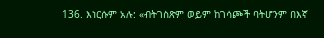136. እነርሱም አሉ: «ብትገስጽም ወይም ከገሳጮች ባትሆንም በእኛ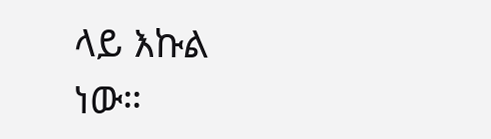ላይ እኩል ነው።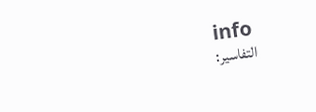info
التفاسير: